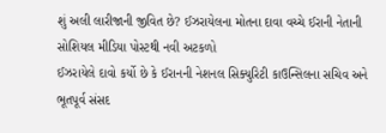શું અલી લારીજાની જીવિત છે? ઈઝરાયેલના મોતના દાવા વચ્ચે ઈરાની નેતાની સોશિયલ મીડિયા પોસ્ટથી નવી અટકળો
ઈઝરાયેલે દાવો કર્યો છે કે ઈરાનની નેશનલ સિક્યુરિટી કાઉન્સિલના સચિવ અને ભૂતપૂર્વ સંસદ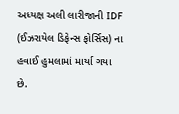અધ્યક્ષ અલી લારીજાની IDF (ઈઝરાયેલ ડિફેન્સ ફોર્સિસ) ના હવાઈ હુમલામાં માર્યા ગયા છે.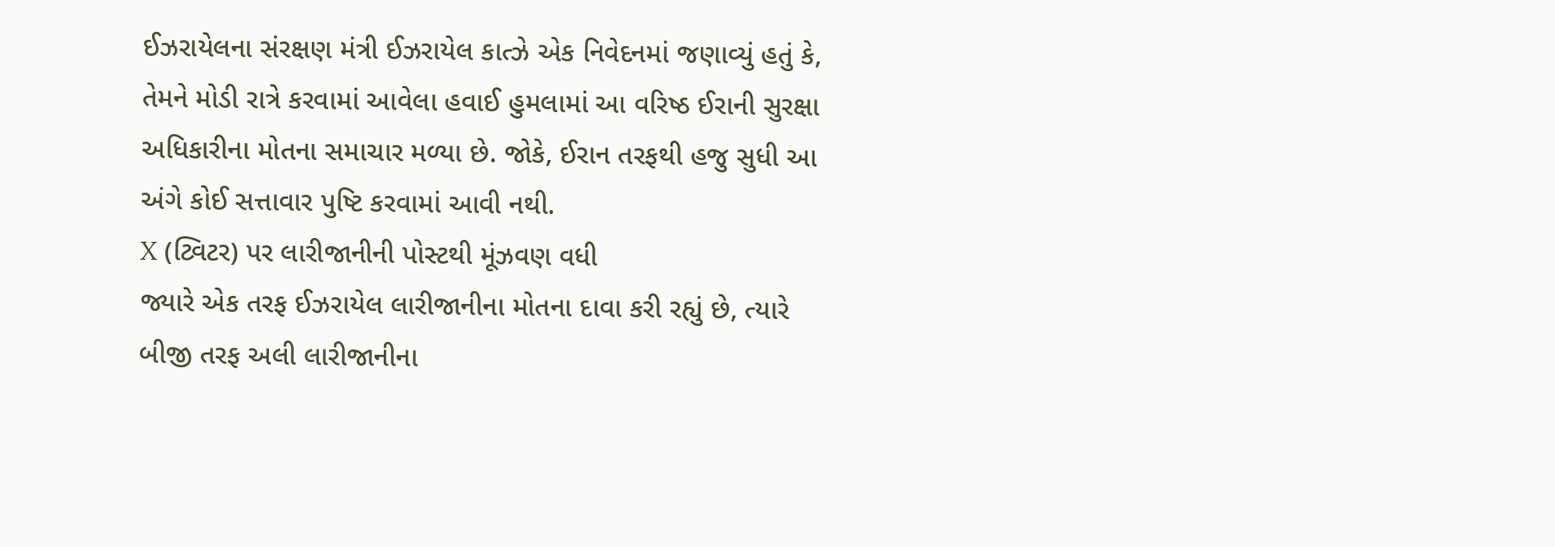ઈઝરાયેલના સંરક્ષણ મંત્રી ઈઝરાયેલ કાત્ઝે એક નિવેદનમાં જણાવ્યું હતું કે, તેમને મોડી રાત્રે કરવામાં આવેલા હવાઈ હુમલામાં આ વરિષ્ઠ ઈરાની સુરક્ષા અધિકારીના મોતના સમાચાર મળ્યા છે. જોકે, ઈરાન તરફથી હજુ સુધી આ અંગે કોઈ સત્તાવાર પુષ્ટિ કરવામાં આવી નથી.
X (ટ્વિટર) પર લારીજાનીની પોસ્ટથી મૂંઝવણ વધી
જ્યારે એક તરફ ઈઝરાયેલ લારીજાનીના મોતના દાવા કરી રહ્યું છે, ત્યારે બીજી તરફ અલી લારીજાનીના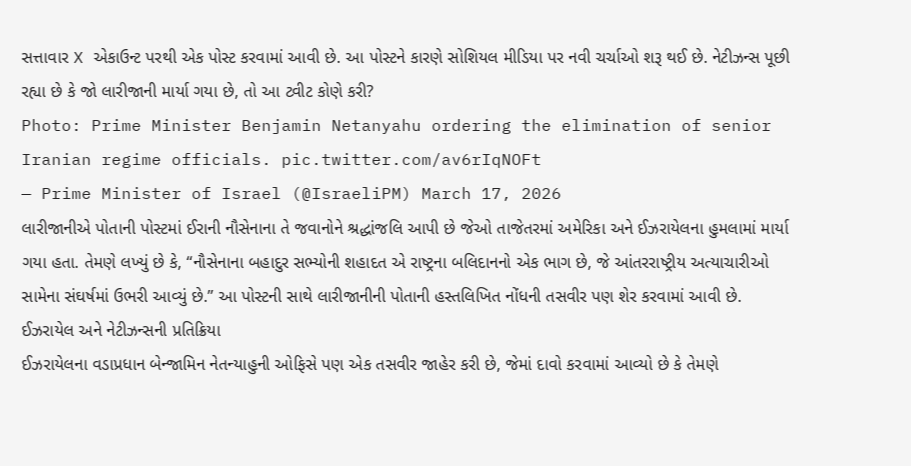સત્તાવાર X એકાઉન્ટ પરથી એક પોસ્ટ કરવામાં આવી છે. આ પોસ્ટને કારણે સોશિયલ મીડિયા પર નવી ચર્ચાઓ શરૂ થઈ છે. નેટીઝન્સ પૂછી રહ્યા છે કે જો લારીજાની માર્યા ગયા છે, તો આ ટ્વીટ કોણે કરી?
Photo: Prime Minister Benjamin Netanyahu ordering the elimination of senior Iranian regime officials. pic.twitter.com/av6rIqNOFt
— Prime Minister of Israel (@IsraeliPM) March 17, 2026
લારીજાનીએ પોતાની પોસ્ટમાં ઈરાની નૌસેનાના તે જવાનોને શ્રદ્ધાંજલિ આપી છે જેઓ તાજેતરમાં અમેરિકા અને ઈઝરાયેલના હુમલામાં માર્યા ગયા હતા. તેમણે લખ્યું છે કે, “નૌસેનાના બહાદુર સભ્યોની શહાદત એ રાષ્ટ્રના બલિદાનનો એક ભાગ છે, જે આંતરરાષ્ટ્રીય અત્યાચારીઓ સામેના સંઘર્ષમાં ઉભરી આવ્યું છે.” આ પોસ્ટની સાથે લારીજાનીની પોતાની હસ્તલિખિત નોંધની તસવીર પણ શેર કરવામાં આવી છે.
ઈઝરાયેલ અને નેટીઝન્સની પ્રતિક્રિયા
ઈઝરાયેલના વડાપ્રધાન બેન્જામિન નેતન્યાહુની ઓફિસે પણ એક તસવીર જાહેર કરી છે, જેમાં દાવો કરવામાં આવ્યો છે કે તેમણે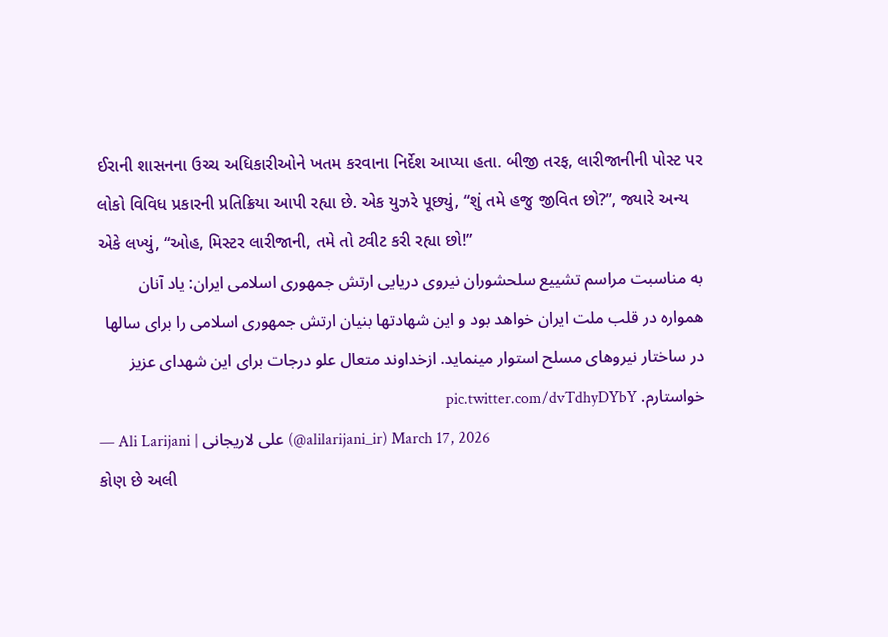ઈરાની શાસનના ઉચ્ચ અધિકારીઓને ખતમ કરવાના નિર્દેશ આપ્યા હતા. બીજી તરફ, લારીજાનીની પોસ્ટ પર લોકો વિવિધ પ્રકારની પ્રતિક્રિયા આપી રહ્યા છે. એક યુઝરે પૂછ્યું, “શું તમે હજુ જીવિત છો?”, જ્યારે અન્ય એકે લખ્યું, “ઓહ, મિસ્ટર લારીજાની, તમે તો ટ્વીટ કરી રહ્યા છો!”
به مناسبت مراسم تشییع سلحشوران نیروی دریایی ارتش جمهوری اسلامی ایران: یاد آنان همواره در قلب ملت ایران خواهد بود و این شهادتها بنیان ارتش جمهوری اسلامی را برای سالها در ساختار نیروهای مسلح استوار مینماید. ازخداوند متعال علو درجات برای این شهدای عزیز خواستارم. pic.twitter.com/dvTdhyDYbY
— Ali Larijani | علی لاریجانی (@alilarijani_ir) March 17, 2026
કોણ છે અલી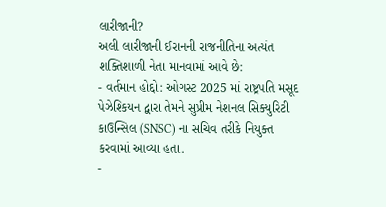લારીજાની?
અલી લારીજાની ઈરાનની રાજનીતિના અત્યંત શક્તિશાળી નેતા માનવામાં આવે છે:
- વર્તમાન હોદ્દો: ઓગસ્ટ 2025 માં રાષ્ટ્રપતિ મસૂદ પેઝેશ્કિયન દ્વારા તેમને સુપ્રીમ નેશનલ સિક્યુરિટી કાઉન્સિલ (SNSC) ના સચિવ તરીકે નિયુક્ત કરવામાં આવ્યા હતા.
-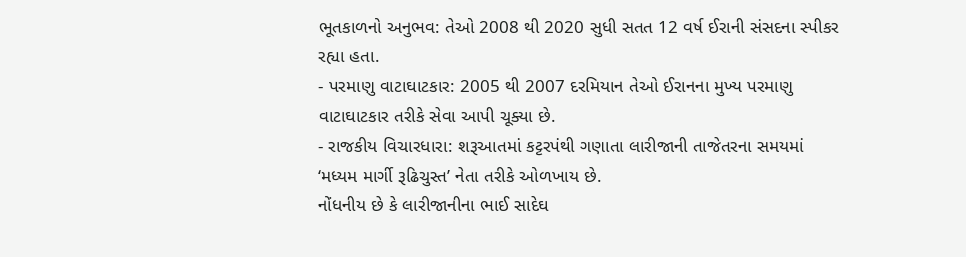ભૂતકાળનો અનુભવ: તેઓ 2008 થી 2020 સુધી સતત 12 વર્ષ ઈરાની સંસદના સ્પીકર રહ્યા હતા.
- પરમાણુ વાટાઘાટકાર: 2005 થી 2007 દરમિયાન તેઓ ઈરાનના મુખ્ય પરમાણુ વાટાઘાટકાર તરીકે સેવા આપી ચૂક્યા છે.
- રાજકીય વિચારધારા: શરૂઆતમાં કટ્ટરપંથી ગણાતા લારીજાની તાજેતરના સમયમાં ‘મધ્યમ માર્ગી રૂઢિચુસ્ત’ નેતા તરીકે ઓળખાય છે.
નોંધનીય છે કે લારીજાનીના ભાઈ સાદેઘ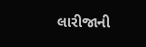લારીજાની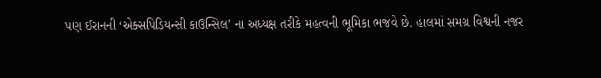પણ ઈરાનની ‘એક્સપિડિયન્સી કાઉન્સિલ’ ના અધ્યક્ષ તરીકે મહત્વની ભૂમિકા ભજવે છે. હાલમાં સમગ્ર વિશ્વની નજર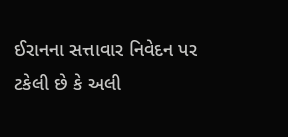ઈરાનના સત્તાવાર નિવેદન પર ટકેલી છે કે અલી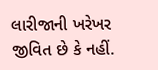લારીજાની ખરેખર જીવિત છે કે નહીં.